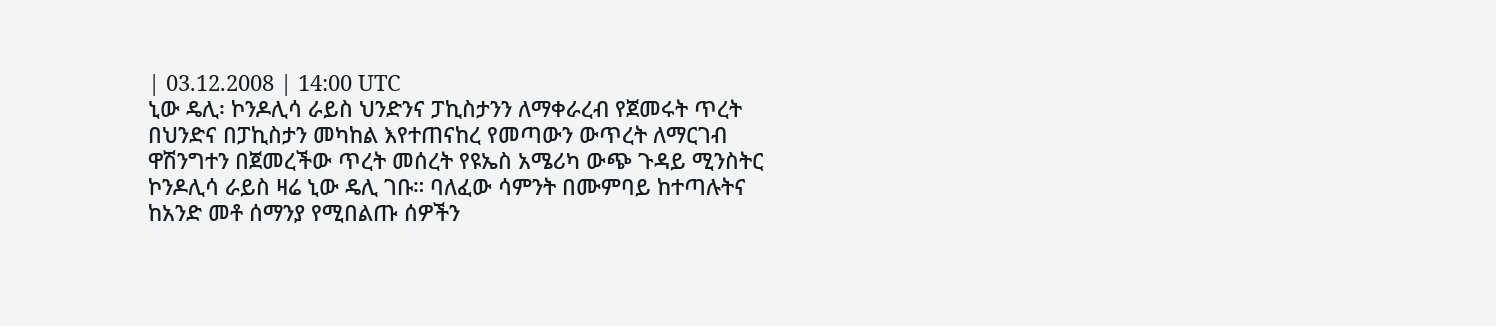| 03.12.2008 | 14:00 UTC
ኒው ዴሊ፡ ኮንዶሊሳ ራይስ ህንድንና ፓኪስታንን ለማቀራረብ የጀመሩት ጥረት
በህንድና በፓኪስታን መካከል እየተጠናከረ የመጣውን ውጥረት ለማርገብ ዋሽንግተን በጀመረችው ጥረት መሰረት የዩኤስ አሜሪካ ውጭ ጉዳይ ሚንስትር ኮንዶሊሳ ራይስ ዛሬ ኒው ዴሊ ገቡ። ባለፈው ሳምንት በሙምባይ ከተጣሉትና ከአንድ መቶ ሰማንያ የሚበልጡ ሰዎችን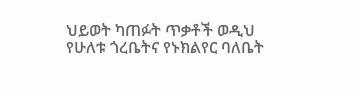ህይወት ካጠፉት ጥቃቶች ወዲህ የሁለቱ ጎረቤትና የኑክልየር ባለቤት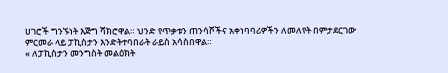ሀገሮች ግንኙነት እጅግ ሻክሮዋል። ህንድ የጥቃቱን ጠንሳሾችና አቀነባባሪዎችን ለመለየት በምታደርገው ምርመራ ላይ ፓኪስታን እንድትተባበራት ራይስ አሳስበዋል።
« ለፓኪስታን መንግስት መልዕክት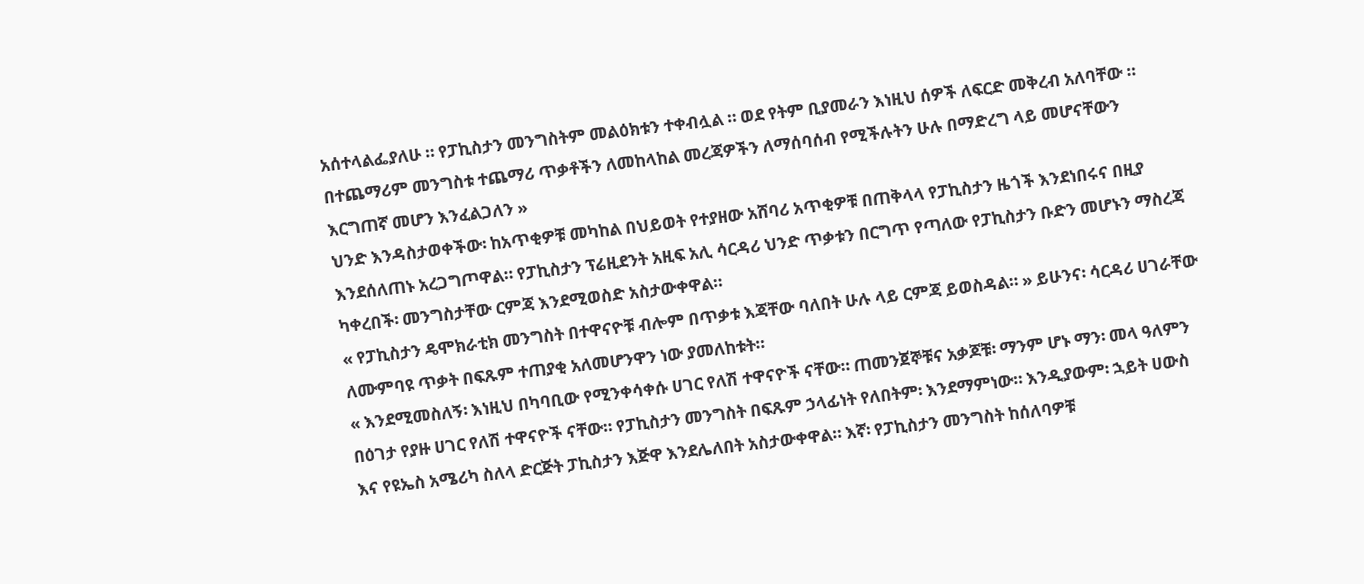አሰተላልፌያለሁ ። የፓኪስታን መንግስትም መልዕክቱን ተቀብሏል ። ወደ የትም ቢያመራን እነዚህ ሰዎች ለፍርድ መቅረብ አለባቸው ። በተጨማሪም መንግስቱ ተጨማሪ ጥቃቶችን ለመከላከል መረጃዎችን ለማሰባሰብ የሚችሉትን ሁሉ በማድረግ ላይ መሆናቸውን እርግጠኛ መሆን እንፈልጋለን »
ህንድ እንዳስታወቀችው፡ ከአጥቂዎቹ መካከል በህይወት የተያዘው አሸባሪ አጥቂዎቹ በጠቅላላ የፓኪስታን ዜጎች እንደነበሩና በዚያ እንደሰለጠኑ አረጋግጦዋል። የፓኪስታን ፕሬዚደንት አዚፍ አሊ ሳርዳሪ ህንድ ጥቃቱን በርግጥ የጣለው የፓኪስታን ቡድን መሆኑን ማስረጃ ካቀረበች፡ መንግስታቸው ርምጃ እንደሚወስድ አስታውቀዋል።
« የፓኪስታን ዴሞክራቲክ መንግስት በተዋናዮቹ ብሎም በጥቃቱ እጃቸው ባለበት ሁሉ ላይ ርምጃ ይወስዳል። » ይሁንና፡ ሳርዳሪ ሀገራቸው ለሙምባዩ ጥቃት በፍጹም ተጠያቂ አለመሆንዋን ነው ያመለከቱት።
« እንደሚመስለኝ፡ እነዚህ በካባቢው የሚንቀሳቀሱ ሀገር የለሽ ተዋናዮች ናቸው። ጠመንጀኞቹና አቃጆቹ፡ ማንም ሆኑ ማን፡ መላ ዓለምን በዕገታ የያዙ ሀገር የለሽ ተዋናዮች ናቸው። የፓኪስታን መንግስት በፍጹም ኃላፊነት የለበትም፡ እንደማምነው። እንዲያውም፡ ኋይት ሀውስ እና የዩኤስ አሜሪካ ስለላ ድርጅት ፓኪስታን እጅዋ እንደሌለበት አስታውቀዋል። እኛ፡ የፓኪስታን መንግስት ከሰለባዎቹ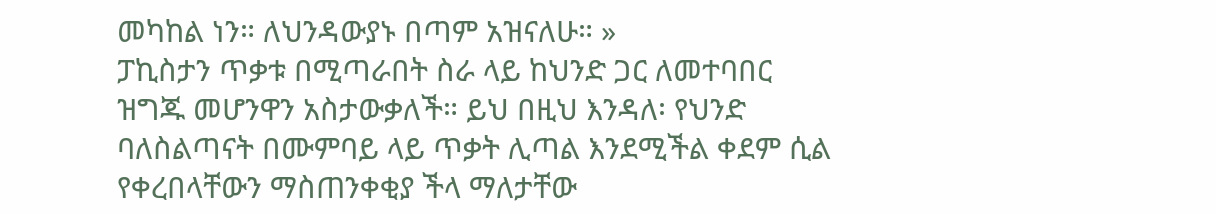መካከል ነን። ለህንዳውያኑ በጣም አዝናለሁ። »
ፓኪስታን ጥቃቱ በሚጣራበት ስራ ላይ ከህንድ ጋር ለመተባበር ዝግጁ መሆንዋን አስታውቃለች። ይህ በዚህ እንዳለ፡ የህንድ ባለስልጣናት በሙምባይ ላይ ጥቃት ሊጣል እንደሚችል ቀደም ሲል የቀረበላቸውን ማስጠንቀቂያ ችላ ማለታቸው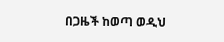በጋዜች ከወጣ ወዲህ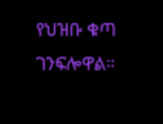የህዝቡ ቁጣ ገንፍሎዋል።